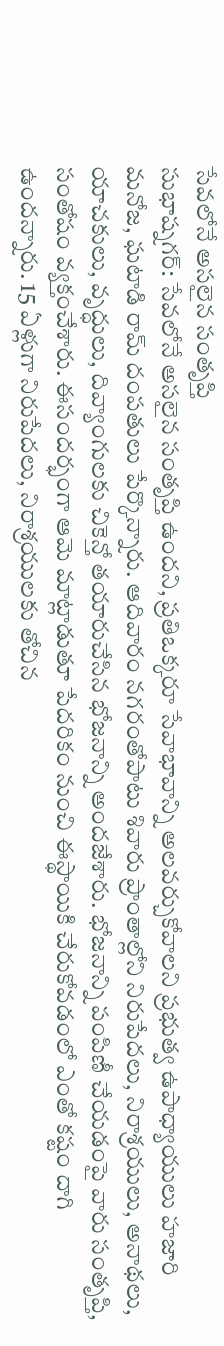సేవలోనే అసలైన సంతృప్తి
సుభాష్నగర్: సేవలోనే అసలైన సంతృప్తి ఉందని, ప్రతిఒక్కరూ సేవాభావాన్ని అలవర్చుకోవాలని ప్రభుత్వ ఉపాధ్యాయులు హజారి మనోజ, ఘటాడి రామ్ దంపతులు పేర్కొన్నారు. ఆదివారం నగరంతోపాటు శివారు ప్రాంతాల్లోని నిరుపేదలు, నిరాశ్రయులు, అనాథలు, యాచకులు, వృద్ధులు, దివ్యాంగులకు చికెన్తో తయారుచేసిన భోజనాన్ని అందజేశారు. భోజనాన్ని పంపిణీ చేయడంపై వారు సంతృప్తి, సంతోషం వ్యక్తంచేశారు. ఈసందర్భంగా ఆమె మాట్లాడుతూ పేదరికం నుంచి ఈస్థాయికి చేరుకోవడంలో ఎంతో కష్టం దాగి ఉందన్నారు. 15 ఏళ్లుగా నిరుపేదలు, నిరాశ్రయులకు తోచిన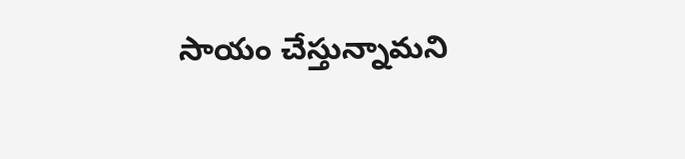సాయం చేస్తున్నామని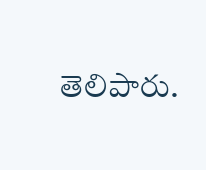తెలిపారు.